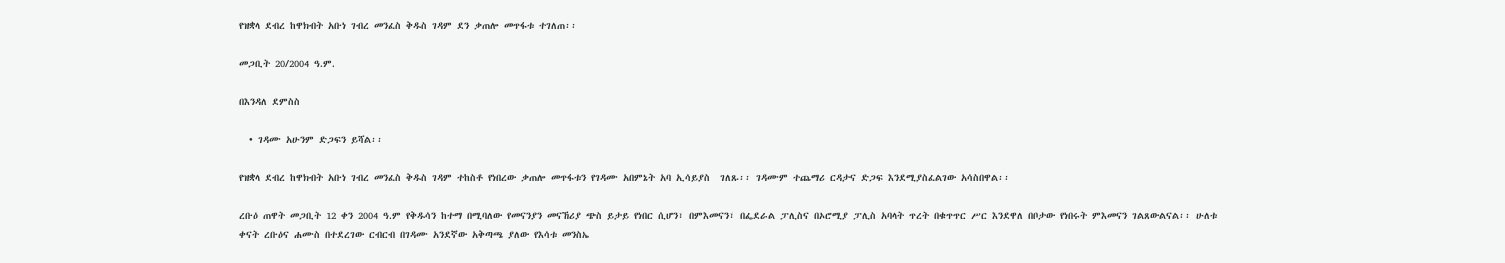የዝቋላ ደብረ ከዋክብት አቡነ ገብረ መንፈስ ቅዱስ ገዳም ደን ቃጠሎ መጥፋቱ ተገለጠ፡፡

መጋቢት 20/2004 ዓ.ም.

በእንዳለ ደምስስ

  • ገዳሙ አሁንም ድጋፍን ይሻል፡፡

የዝቋላ ደብረ ከዋክብት አቡነ ገብረ መንፈስ ቅዱስ ገዳም ተከስቶ የነበረው ቃጠሎ መጥፋቱን የገዳሙ አበምኔት አባ ኢሳይያስ  ገለጹ፡፡ ገዳሙም ተጨማሪ ርዳታና ድጋፍ እንደሚያስፈልገው አሳስበዋል፡፡

ረቡዕ ጠዋት መጋቢት 12 ቀን 2004 ዓ.ም የቅዱሳን ከተማ በሚባለው የመናንያን መናኸሪያ ጭስ ይታይ የነበር ሲሆን፣ በምእመናን፣ በፌደራል ፓሊስና በኦሮሚያ ፓሊስ አባላት ጥረት በቁጥጥር ሥር እንደዋለ በቦታው የነበሩት ምእመናን ገልጸውልናል፡፡ ሁለቱ ቀናት ረቡዕና ሐሙስ በተደረገው ርብርብ በገዳሙ አንደኛው አቅጣጫ ያለው የእሳቱ መንስኤ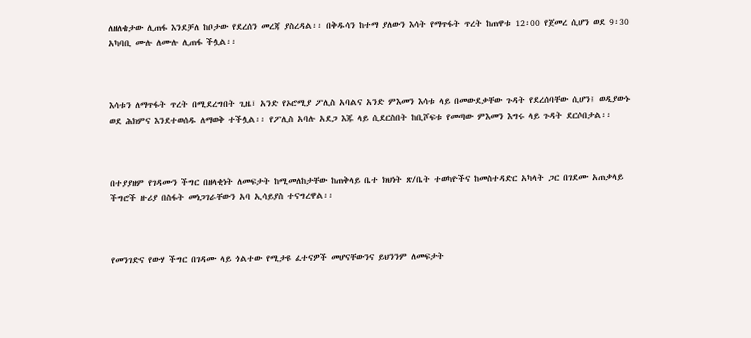ለዘለቄታው ሊጠፋ እንደቻለ ከቦታው የደረሰን መረጃ ያስረዳል፡፡ በቅዱሳን ከተማ ያለውን እሳት የማጥፋት ጥረት ከጠዋቱ 12፡00 የጀመረ ሲሆን ወደ 9፡30 አካባቢ ሙሉ ለሙሉ ሊጠፋ ችሏል፡፡



እሳቱን ለማጥፋት ጥረት በሚደረግበት ጊዜ፣ አንድ የኦሮሚያ ፖሊስ አባልና አንድ ምእመን እሳቱ ላይ በመውደቃቸው ጉዳት የደረሰባቸው ሲሆን፤ ወዲያውኑ ወደ ሕክምና እንደተወሰዱ ለማወቅ ተችሏል፡፡ የፖሊስ አባሉ አደጋ እጁ ላይ ሲደርስበት ከቢሾፍቱ የመጣው ምእመን እግሩ ላይ ጉዳት ደርሶበታል፡፡



በተያያዘም የገዳሙን ችግር በዘላቂነት ለመፍታት ከሚመለከታቸው ከጠቅላይ ቤተ ክህነት ጽ/ቤት ተወካዮችና ከመስተዳድር አካላት ጋር በገደሙ አጠቃላይ ችግሮች ዙሪያ በስፋት መነጋገራቸውን አባ ኢሳይያስ ተናግረዋል፡፡



የመንገድና የውሃ ችግር በገዳሙ ላይ ጎልተው የሚታዩ ፈተናዎች መሆናቸውንና ይህንንም ለመፍታት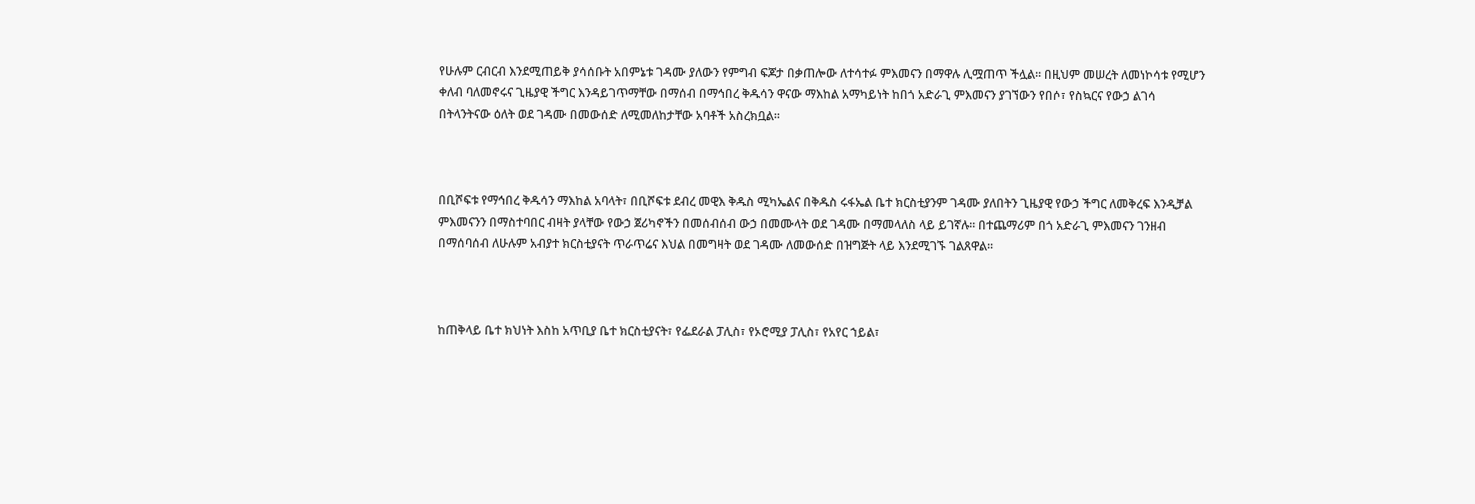የሁሉም ርብርብ እንደሚጠይቅ ያሳሰቡት አበምኔቱ ገዳሙ ያለውን የምግብ ፍጆታ በቃጠሎው ለተሳተፉ ምእመናን በማዋሉ ሊሟጠጥ ችሏል፡፡ በዚህም መሠረት ለመነኮሳቱ የሚሆን ቀለብ ባለመኖሩና ጊዜያዊ ችግር እንዳይገጥማቸው በማሰብ በማኅበረ ቅዱሳን ዋናው ማእከል አማካይነት ከበጎ አድራጊ ምእመናን ያገኘውን የበሶ፣ የስኳርና የውኃ ልገሳ በትላንትናው ዕለት ወደ ገዳሙ በመውሰድ ለሚመለከታቸው አባቶች አስረክቧል፡፡



በቢሾፍቱ የማኅበረ ቅዱሳን ማእከል አባላት፣ በቢሾፍቱ ደብረ መዊእ ቅዱስ ሚካኤልና በቅዱስ ሩፋኤል ቤተ ክርስቲያንም ገዳሙ ያለበትን ጊዜያዊ የውኃ ችግር ለመቅረፍ እንዲቻል ምእመናንን በማስተባበር ብዛት ያላቸው የውኃ ጀሪካኖችን በመሰብሰብ ውኃ በመሙላት ወደ ገዳሙ በማመላለስ ላይ ይገኛሉ፡፡ በተጨማሪም በጎ አድራጊ ምእመናን ገንዘብ በማሰባሰብ ለሁሉም አብያተ ክርስቲያናት ጥራጥሬና እህል በመግዛት ወደ ገዳሙ ለመውሰድ በዝግጅት ላይ እንደሚገኙ ገልጸዋል፡፡



ከጠቅላይ ቤተ ክህነት እስከ አጥቢያ ቤተ ክርስቲያናት፣ የፌደራል ፓሊስ፣ የኦሮሚያ ፓሊስ፣ የአየር ኀይል፣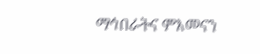ማኅበራትና ምእመናን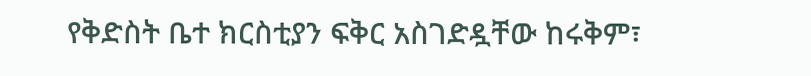የቅድስት ቤተ ክርስቲያን ፍቅር አስገድዷቸው ከሩቅም፣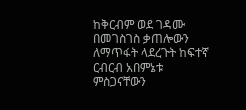ከቅርብም ወደ ገዳሙ በመገስገስ ቃጠሎውን ለማጥፋት ላደረጉት ከፍተኛ ርብርብ አበምኔቱ ምስጋናቸውን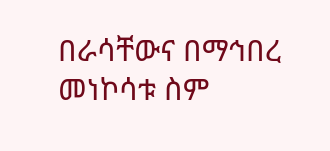በራሳቸውና በማኅበረ መነኮሳቱ ስም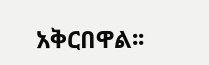አቅርበዋል፡፡